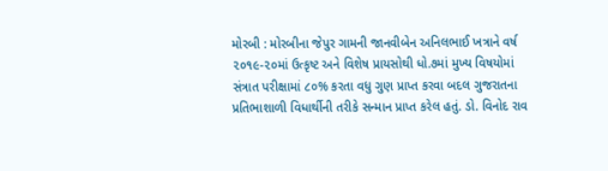મોરબી : મોરબીના જેપુર ગામની જાનવીબેન અનિલભાઈ ખત્રાને વર્ષ ૨૦૧૯-૨૦માં ઉત્કૃષ્ટ અને વિશેષ પ્રાયસોથી ધો.૭માં મુખ્ય વિષયોમાં સંત્રાત પરીક્ષામાં ૮૦% કરતા વધુ ગુણ પ્રાપ્ત કરવા બદલ ગુજરાતના પ્રતિભાશાળી વિધાર્થીની તરીકે સન્માન પ્રાપ્ત કરેલ હતું. ડો. વિનોદ રાવ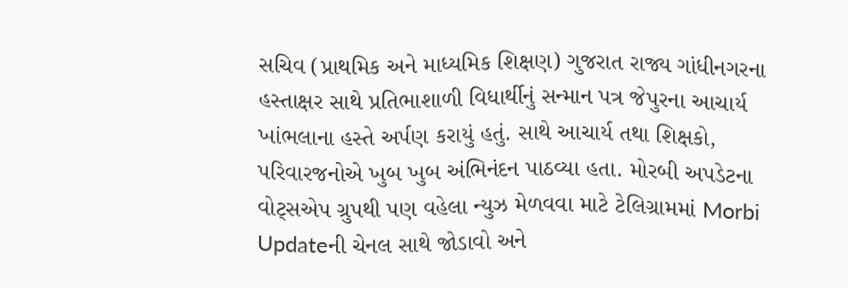સચિવ (પ્રાથમિક અને માધ્યમિક શિક્ષણ) ગુજરાત રાજ્ય ગાંધીનગરના હસ્તાક્ષર સાથે પ્રતિભાશાળી વિધાર્થીનું સન્માન પત્ર જેપુરના આચાર્ય ખાંભલાના હસ્તે અર્પણ કરાયું હતું. સાથે આચાર્ય તથા શિક્ષકો, પરિવારજનોએ ખુબ ખુબ અંભિનંદન પાઠવ્યા હતા. મોરબી અપડેટના વોટ્સએપ ગ્રુપથી પણ વહેલા ન્યુઝ મેળવવા માટે ટેલિગ્રામમાં Morbi Updateની ચેનલ સાથે જોડાવો અને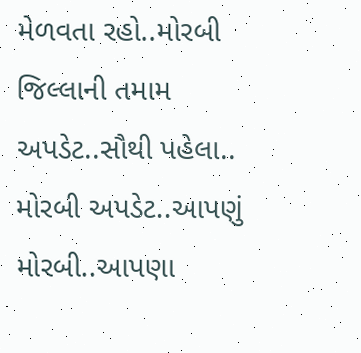મેળવતા રહો..મોરબી જિલ્લાની તમામ અપડેટ..સૌથી પહેલા.. મોરબી અપડેટ..આપણું મોરબી..આપણા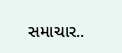સમાચાર..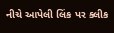નીચે આપેલી લિંક પર ક્લીક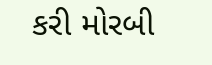કરી મોરબી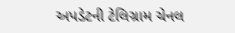અપડેટની ટેલિગ્રામ ચેનલ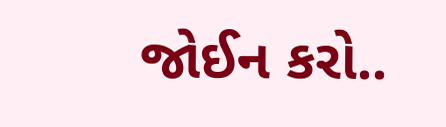જોઈન કરો..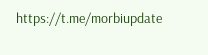https://t.me/morbiupdate